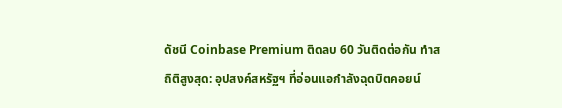ดัชนี Coinbase Premium ติดลบ 60 วันติดต่อกัน ทำสถิติสูงสุด: อุปสงค์สหรัฐฯ ที่อ่อนแอกำลังฉุดบิตคอยน์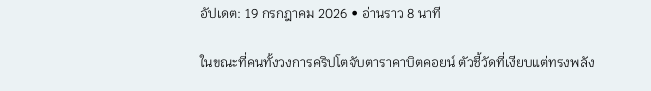อัปเดต: 19 กรกฎาคม 2026 • อ่านราว 8 นาที

ในขณะที่คนทั้งวงการคริปโตจับตาราคาบิตคอยน์ ตัวชี้วัดที่เงียบแต่ทรงพลัง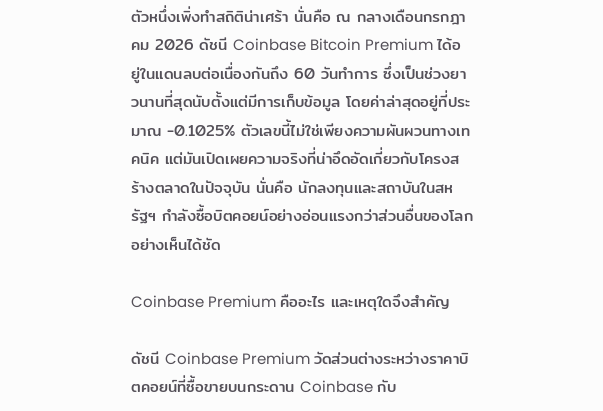ตัวหนึ่งเพิ่งทำสถิติน่าเศร้า นั่นคือ ณ กลางเดือนกรกฎาคม 2026 ดัชนี Coinbase Bitcoin Premium ได้อยู่ในแดนลบต่อเนื่องกันถึง 60 วันทำการ ซึ่งเป็นช่วงยาวนานที่สุดนับตั้งแต่มีการเก็บข้อมูล โดยค่าล่าสุดอยู่ที่ประมาณ -0.1025% ตัวเลขนี้ไม่ใช่เพียงความผันผวนทางเทคนิค แต่มันเปิดเผยความจริงที่น่าอึดอัดเกี่ยวกับโครงสร้างตลาดในปัจจุบัน นั่นคือ นักลงทุนและสถาบันในสหรัฐฯ กำลังซื้อบิตคอยน์อย่างอ่อนแรงกว่าส่วนอื่นของโลกอย่างเห็นได้ชัด

Coinbase Premium คืออะไร และเหตุใดจึงสำคัญ

ดัชนี Coinbase Premium วัดส่วนต่างระหว่างราคาบิตคอยน์ที่ซื้อขายบนกระดาน Coinbase กับ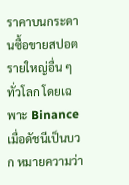ราคาบนกระดานซื้อขายสปอตรายใหญ่อื่น ๆ ทั่วโลก โดยเฉพาะ Binance เมื่อดัชนีเป็นบวก หมายความว่า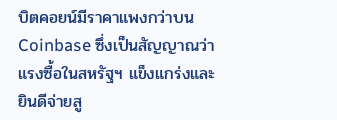บิตคอยน์มีราคาแพงกว่าบน Coinbase ซึ่งเป็นสัญญาณว่าแรงซื้อในสหรัฐฯ แข็งแกร่งและยินดีจ่ายสู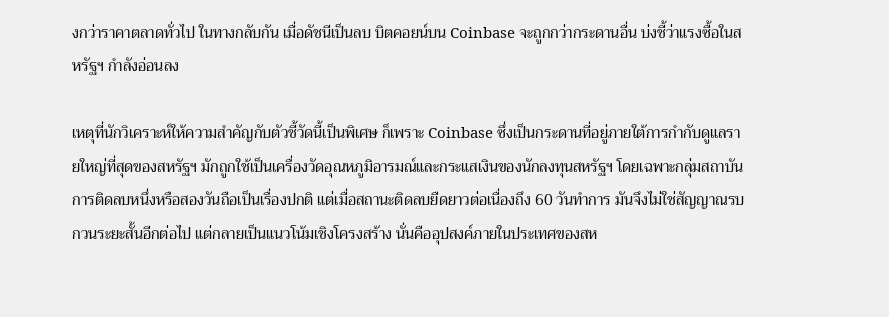งกว่าราคาตลาดทั่วไป ในทางกลับกัน เมื่อดัชนีเป็นลบ บิตคอยน์บน Coinbase จะถูกกว่ากระดานอื่น บ่งชี้ว่าแรงซื้อในสหรัฐฯ กำลังอ่อนลง

เหตุที่นักวิเคราะห์ให้ความสำคัญกับตัวชี้วัดนี้เป็นพิเศษ ก็เพราะ Coinbase ซึ่งเป็นกระดานที่อยู่ภายใต้การกำกับดูแลรายใหญ่ที่สุดของสหรัฐฯ มักถูกใช้เป็นเครื่องวัดอุณหภูมิอารมณ์และกระแสเงินของนักลงทุนสหรัฐฯ โดยเฉพาะกลุ่มสถาบัน การติดลบหนึ่งหรือสองวันถือเป็นเรื่องปกติ แต่เมื่อสถานะติดลบยืดยาวต่อเนื่องถึง 60 วันทำการ มันจึงไม่ใช่สัญญาณรบกวนระยะสั้นอีกต่อไป แต่กลายเป็นแนวโน้มเชิงโครงสร้าง นั่นคืออุปสงค์ภายในประเทศของสห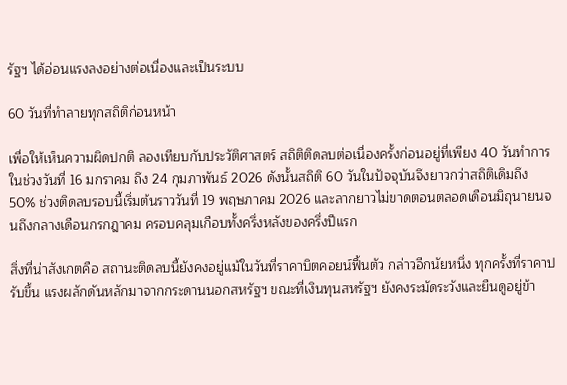รัฐฯ ได้อ่อนแรงลงอย่างต่อเนื่องและเป็นระบบ

60 วันที่ทำลายทุกสถิติก่อนหน้า

เพื่อให้เห็นความผิดปกติ ลองเทียบกับประวัติศาสตร์ สถิติติดลบต่อเนื่องครั้งก่อนอยู่ที่เพียง 40 วันทำการ ในช่วงวันที่ 16 มกราคม ถึง 24 กุมภาพันธ์ 2026 ดังนั้นสถิติ 60 วันในปัจจุบันจึงยาวกว่าสถิติเดิมถึง 50% ช่วงติดลบรอบนี้เริ่มต้นราววันที่ 19 พฤษภาคม 2026 และลากยาวไม่ขาดตอนตลอดเดือนมิถุนายนจนถึงกลางเดือนกรกฎาคม ครอบคลุมเกือบทั้งครึ่งหลังของครึ่งปีแรก

สิ่งที่น่าสังเกตคือ สถานะติดลบนี้ยังคงอยู่แม้ในวันที่ราคาบิตคอยน์ฟื้นตัว กล่าวอีกนัยหนึ่ง ทุกครั้งที่ราคาปรับขึ้น แรงผลักดันหลักมาจากกระดานนอกสหรัฐฯ ขณะที่เงินทุนสหรัฐฯ ยังคงระมัดระวังและยืนดูอยู่ข้า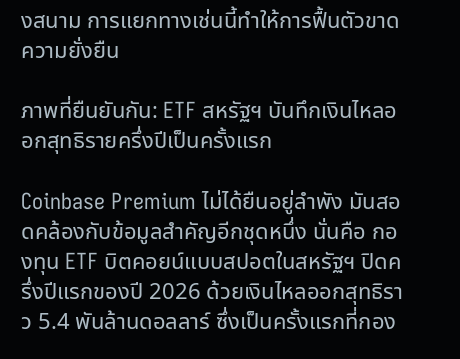งสนาม การแยกทางเช่นนี้ทำให้การฟื้นตัวขาดความยั่งยืน

ภาพที่ยืนยันกัน: ETF สหรัฐฯ บันทึกเงินไหลออกสุทธิรายครึ่งปีเป็นครั้งแรก

Coinbase Premium ไม่ได้ยืนอยู่ลำพัง มันสอดคล้องกับข้อมูลสำคัญอีกชุดหนึ่ง นั่นคือ กองทุน ETF บิตคอยน์แบบสปอตในสหรัฐฯ ปิดครึ่งปีแรกของปี 2026 ด้วยเงินไหลออกสุทธิราว 5.4 พันล้านดอลลาร์ ซึ่งเป็นครั้งแรกที่กอง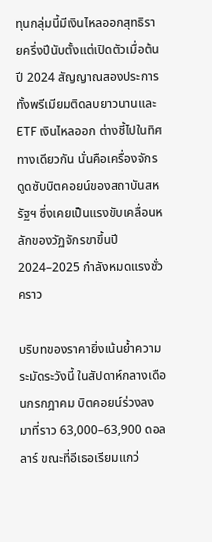ทุนกลุ่มนี้มีเงินไหลออกสุทธิรายครึ่งปีนับตั้งแต่เปิดตัวเมื่อต้นปี 2024 สัญญาณสองประการ ทั้งพรีเมียมติดลบยาวนานและ ETF เงินไหลออก ต่างชี้ไปในทิศทางเดียวกัน นั่นคือเครื่องจักรดูดซับบิตคอยน์ของสถาบันสหรัฐฯ ซึ่งเคยเป็นแรงขับเคลื่อนหลักของวัฏจักรขาขึ้นปี 2024–2025 กำลังหมดแรงชั่วคราว

บริบทของราคายิ่งเน้นย้ำความระมัดระวังนี้ ในสัปดาห์กลางเดือนกรกฎาคม บิตคอยน์ร่วงลงมาที่ราว 63,000–63,900 ดอลลาร์ ขณะที่อีเธอเรียมแกว่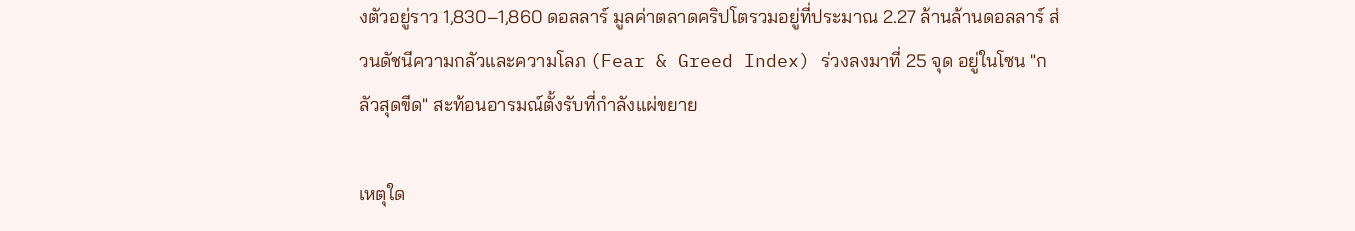งตัวอยู่ราว 1,830–1,860 ดอลลาร์ มูลค่าตลาดคริปโตรวมอยู่ที่ประมาณ 2.27 ล้านล้านดอลลาร์ ส่วนดัชนีความกลัวและความโลภ (Fear & Greed Index) ร่วงลงมาที่ 25 จุด อยู่ในโซน "กลัวสุดขีด" สะท้อนอารมณ์ตั้งรับที่กำลังแผ่ขยาย

เหตุใด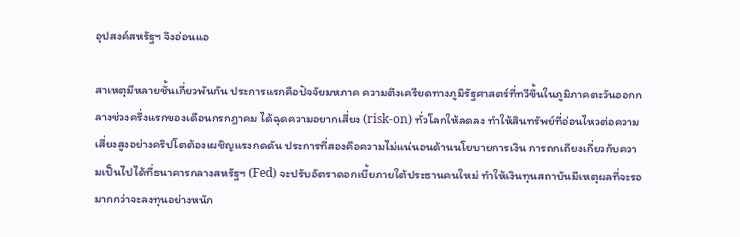อุปสงค์สหรัฐฯ จึงอ่อนแอ

สาเหตุมีหลายชั้นเกี่ยวพันกัน ประการแรกคือปัจจัยมหภาค ความตึงเครียดทางภูมิรัฐศาสตร์ที่ทวีขึ้นในภูมิภาคตะวันออกกลางช่วงครึ่งแรกของเดือนกรกฎาคม ได้ฉุดความอยากเสี่ยง (risk-on) ทั่วโลกให้ลดลง ทำให้สินทรัพย์ที่อ่อนไหวต่อความเสี่ยงสูงอย่างคริปโตต้องเผชิญแรงกดดัน ประการที่สองคือความไม่แน่นอนด้านนโยบายการเงิน การถกเถียงเกี่ยวกับความเป็นไปได้ที่ธนาคารกลางสหรัฐฯ (Fed) จะปรับอัตราดอกเบี้ยภายใต้ประธานคนใหม่ ทำให้เงินทุนสถาบันมีเหตุผลที่จะรอมากกว่าจะลงทุนอย่างหนัก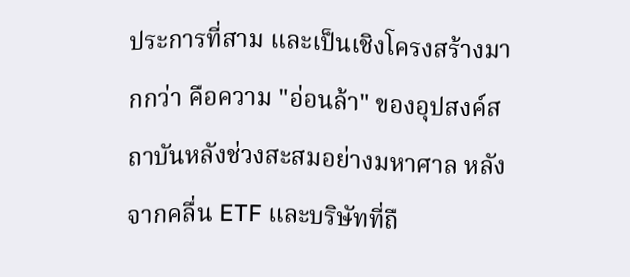ประการที่สาม และเป็นเชิงโครงสร้างมากกว่า คือความ "อ่อนล้า" ของอุปสงค์สถาบันหลังช่วงสะสมอย่างมหาศาล หลังจากคลื่น ETF และบริษัทที่ถื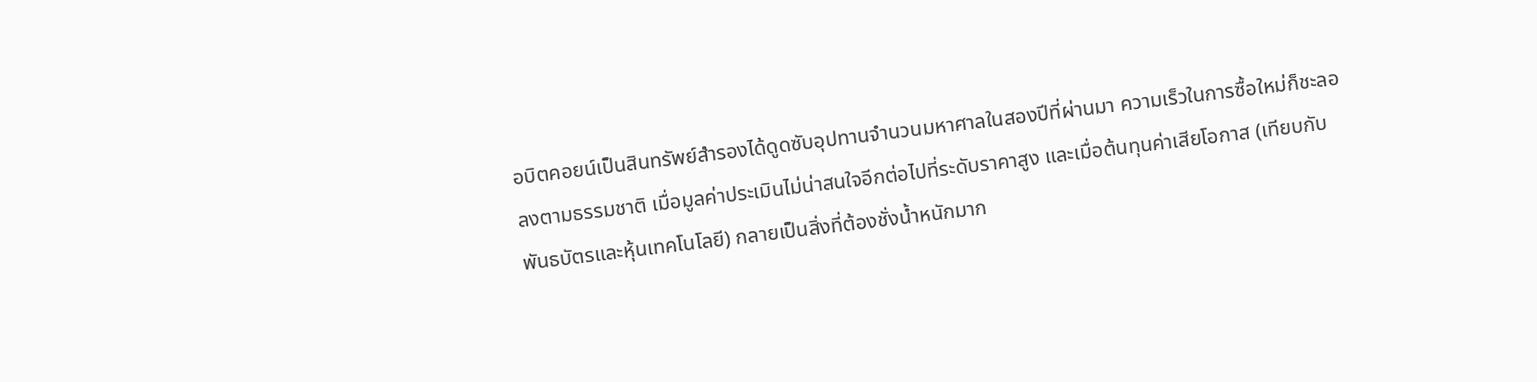อบิตคอยน์เป็นสินทรัพย์สำรองได้ดูดซับอุปทานจำนวนมหาศาลในสองปีที่ผ่านมา ความเร็วในการซื้อใหม่ก็ชะลอลงตามธรรมชาติ เมื่อมูลค่าประเมินไม่น่าสนใจอีกต่อไปที่ระดับราคาสูง และเมื่อต้นทุนค่าเสียโอกาส (เทียบกับพันธบัตรและหุ้นเทคโนโลยี) กลายเป็นสิ่งที่ต้องชั่งน้ำหนักมาก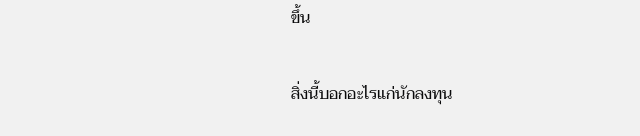ขึ้น

สิ่งนี้บอกอะไรแก่นักลงทุน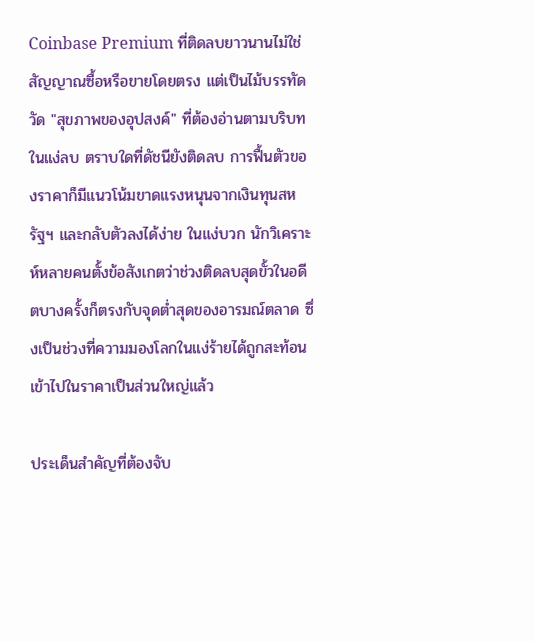Coinbase Premium ที่ติดลบยาวนานไม่ใช่สัญญาณซื้อหรือขายโดยตรง แต่เป็นไม้บรรทัดวัด "สุขภาพของอุปสงค์" ที่ต้องอ่านตามบริบท ในแง่ลบ ตราบใดที่ดัชนียังติดลบ การฟื้นตัวของราคาก็มีแนวโน้มขาดแรงหนุนจากเงินทุนสหรัฐฯ และกลับตัวลงได้ง่าย ในแง่บวก นักวิเคราะห์หลายคนตั้งข้อสังเกตว่าช่วงติดลบสุดขั้วในอดีตบางครั้งก็ตรงกับจุดต่ำสุดของอารมณ์ตลาด ซึ่งเป็นช่วงที่ความมองโลกในแง่ร้ายได้ถูกสะท้อนเข้าไปในราคาเป็นส่วนใหญ่แล้ว

ประเด็นสำคัญที่ต้องจับ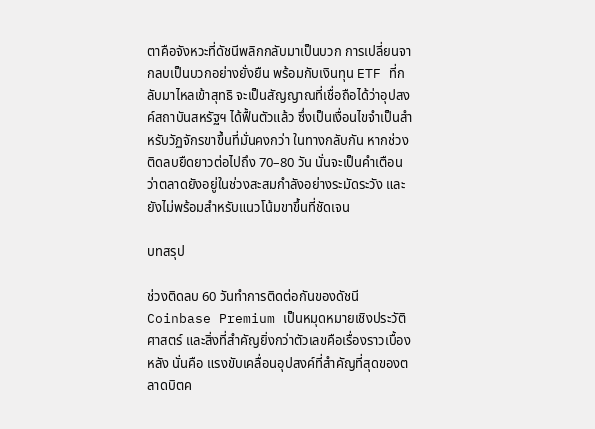ตาคือจังหวะที่ดัชนีพลิกกลับมาเป็นบวก การเปลี่ยนจากลบเป็นบวกอย่างยั่งยืน พร้อมกับเงินทุน ETF ที่กลับมาไหลเข้าสุทธิ จะเป็นสัญญาณที่เชื่อถือได้ว่าอุปสงค์สถาบันสหรัฐฯ ได้ฟื้นตัวแล้ว ซึ่งเป็นเงื่อนไขจำเป็นสำหรับวัฏจักรขาขึ้นที่มั่นคงกว่า ในทางกลับกัน หากช่วงติดลบยืดยาวต่อไปถึง 70–80 วัน นั่นจะเป็นคำเตือนว่าตลาดยังอยู่ในช่วงสะสมกำลังอย่างระมัดระวัง และยังไม่พร้อมสำหรับแนวโน้มขาขึ้นที่ชัดเจน

บทสรุป

ช่วงติดลบ 60 วันทำการติดต่อกันของดัชนี Coinbase Premium เป็นหมุดหมายเชิงประวัติศาสตร์ และสิ่งที่สำคัญยิ่งกว่าตัวเลขคือเรื่องราวเบื้องหลัง นั่นคือ แรงขับเคลื่อนอุปสงค์ที่สำคัญที่สุดของตลาดบิตค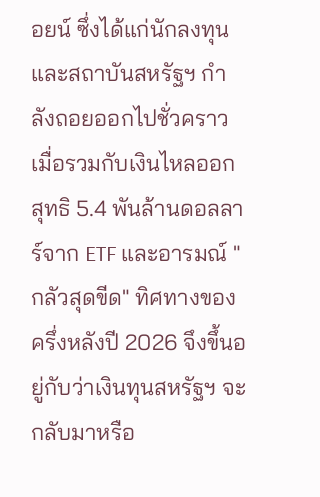อยน์ ซึ่งได้แก่นักลงทุนและสถาบันสหรัฐฯ กำลังถอยออกไปชั่วคราว เมื่อรวมกับเงินไหลออกสุทธิ 5.4 พันล้านดอลลาร์จาก ETF และอารมณ์ "กลัวสุดขีด" ทิศทางของครึ่งหลังปี 2026 จึงขึ้นอยู่กับว่าเงินทุนสหรัฐฯ จะกลับมาหรือ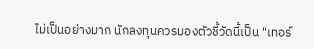ไม่เป็นอย่างมาก นักลงทุนควรมองตัวชี้วัดนี้เป็น "เทอร์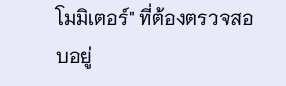โมมิเตอร์" ที่ต้องตรวจสอบอยู่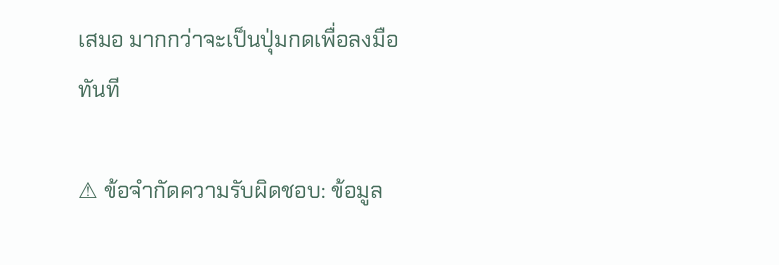เสมอ มากกว่าจะเป็นปุ่มกดเพื่อลงมือทันที

⚠ ข้อจำกัดความรับผิดชอบ: ข้อมูล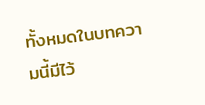ทั้งหมดในบทความนี้มีไว้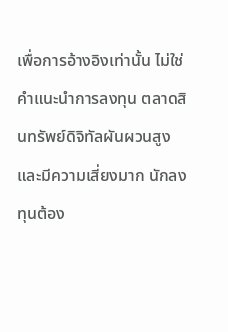เพื่อการอ้างอิงเท่านั้น ไม่ใช่คำแนะนำการลงทุน ตลาดสินทรัพย์ดิจิทัลผันผวนสูงและมีความเสี่ยงมาก นักลงทุนต้อง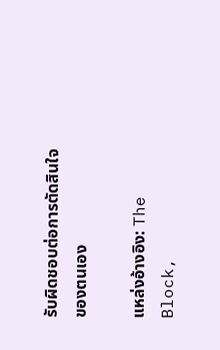รับผิดชอบต่อการตัดสินใจของตนเอง

แหล่งอ้างอิง: The Block,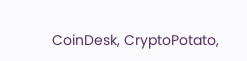CoinDesk, CryptoPotato,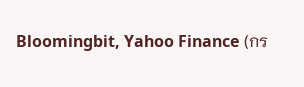Bloomingbit, Yahoo Finance (กร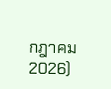กฎาคม 2026)